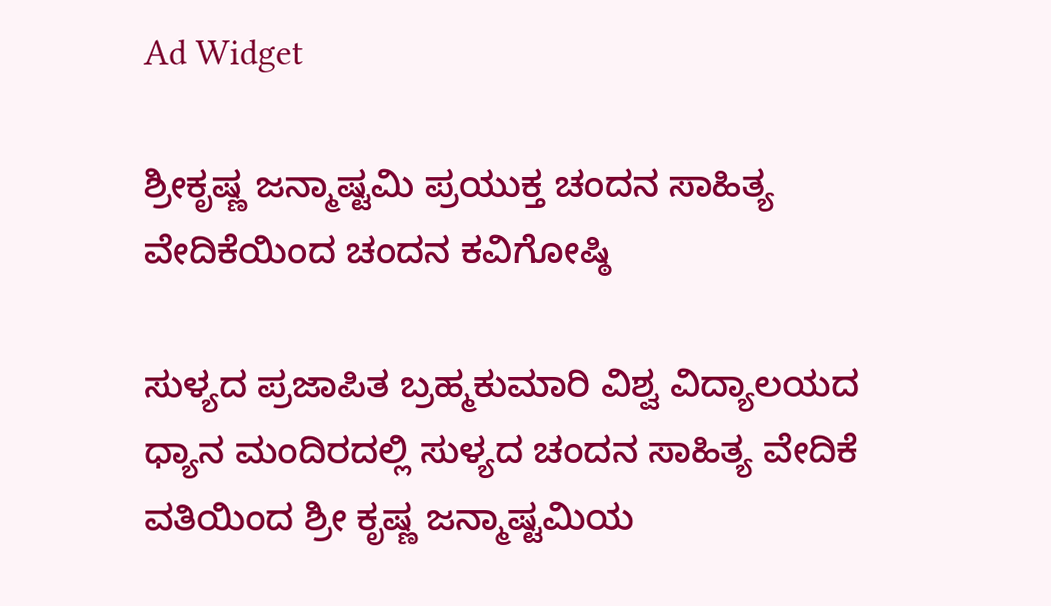Ad Widget

ಶ್ರೀಕೃಷ್ಣ ಜನ್ಮಾಷ್ಟಮಿ ಪ್ರಯುಕ್ತ ಚಂದನ ಸಾಹಿತ್ಯ ವೇದಿಕೆಯಿಂದ ಚಂದನ ಕವಿಗೋಷ್ಠಿ

ಸುಳ್ಯದ ಪ್ರಜಾಪಿತ ಬ್ರಹ್ಮಕುಮಾರಿ ವಿಶ್ವ ವಿದ್ಯಾಲಯದ ಧ್ಯಾನ ಮಂದಿರದಲ್ಲಿ ಸುಳ್ಯದ ಚಂದನ ಸಾಹಿತ್ಯ ವೇದಿಕೆ ವತಿಯಿಂದ ಶ್ರೀ ಕೃಷ್ಣ ಜನ್ಮಾಷ್ಟಮಿಯ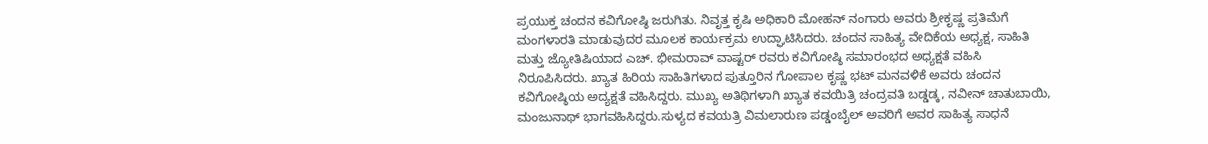ಪ್ರಯುಕ್ತ ಚಂದನ ಕವಿಗೋಷ್ಠಿ ಜರುಗಿತು. ನಿವೃತ್ತ ಕೃಷಿ ಅಧಿಕಾರಿ ಮೋಹನ್ ನಂಗಾರು ಅವರು ಶ್ರೀಕೃಷ್ಣ ಪ್ರತಿಮೆಗೆ ಮಂಗಳಾರತಿ ಮಾಡುವುದರ ಮೂಲಕ ಕಾರ್ಯಕ್ರಮ ಉದ್ಘಾಟಿಸಿದರು. ಚಂದನ ಸಾಹಿತ್ಯ ವೇದಿಕೆಯ ಅಧ್ಯಕ್ಷ, ಸಾಹಿತಿ ಮತ್ತು ಜ್ಯೋತಿಷಿಯಾದ ಎಚ್. ಭೀಮರಾವ್ ವಾಷ್ಟರ್ ರವರು ಕವಿಗೋಷ್ಠಿ ಸಮಾರಂಭದ ಅಧ್ಯಕ್ಷತೆ ವಹಿಸಿ ನಿರೂಪಿಸಿದರು. ಖ್ಯಾತ ಹಿರಿಯ ಸಾಹಿತಿಗಳಾದ ಪುತ್ತೂರಿನ ಗೋಪಾಲ ಕೃಷ್ಣ ಭಟ್ ಮನವಳಿಕೆ ಅವರು ಚಂದನ ಕವಿಗೋಷ್ಠಿಯ ಅದ್ಯಕ್ಷತೆ ವಹಿಸಿದ್ದರು. ಮುಖ್ಯ ಅತಿಥಿಗಳಾಗಿ ಖ್ಯಾತ ಕವಯಿತ್ರಿ ಚಂದ್ರವತಿ ಬಡ್ಡಡ್ಕ, ನವೀನ್ ಚಾತುಬಾಯಿ, ಮಂಜುನಾಥ್ ಭಾಗವಹಿಸಿದ್ದರು.ಸುಳ್ಯದ ಕವಯತ್ರಿ ವಿಮಲಾರುಣ ಪಡ್ಡಂಬೈಲ್ ಅವರಿಗೆ ಅವರ ಸಾಹಿತ್ಯ ಸಾಧನೆ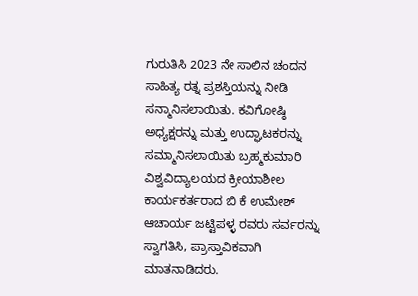ಗುರುತಿಸಿ 2023 ನೇ ಸಾಲಿನ ಚಂದನ ಸಾಹಿತ್ಯ ರತ್ನ ಪ್ರಶಸ್ತಿಯನ್ನು ನೀಡಿ ಸನ್ಮಾನಿಸಲಾಯಿತು. ಕವಿಗೋಷ್ಠಿ ಅಧ್ಯಕ್ಷರನ್ನು ಮತ್ತು ಉದ್ಘಾಟಕರನ್ನು ಸಮ್ಮಾನಿಸಲಾಯಿತು ಬ್ರಹ್ಮಕುಮಾರಿ ವಿಶ್ವವಿದ್ಯಾಲಯದ ಕ್ರೀಯಾಶೀಲ ಕಾರ್ಯಕರ್ತರಾದ ಬಿ ಕೆ ಉಮೇಶ್ ಆಚಾರ್ಯ ಜಟ್ಟಿಪಳ್ಳ ರವರು ಸರ್ವರನ್ನು ಸ್ವಾಗತಿಸಿ, ಪ್ರಾಸ್ತಾವಿಕವಾಗಿ ಮಾತನಾಡಿದರು.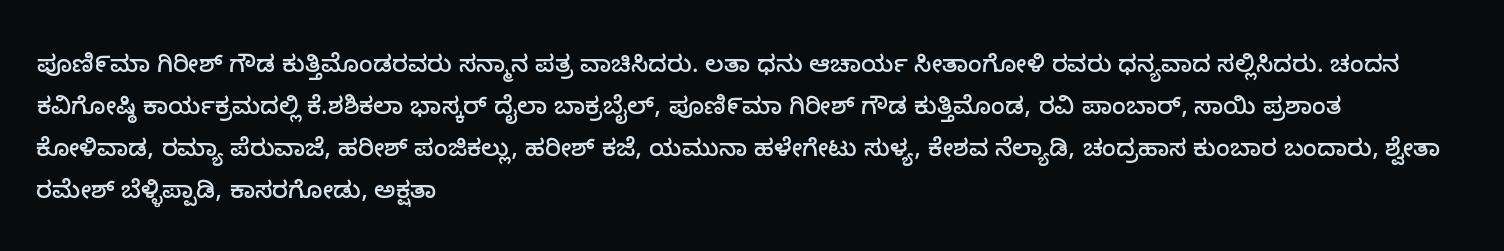ಪೂಣಿ೯ಮಾ ಗಿರೀಶ್ ಗೌಡ ಕುತ್ತಿಮೊಂಡರವರು ಸನ್ಮಾನ ಪತ್ರ ವಾಚಿಸಿದರು. ಲತಾ ಧನು ಆಚಾರ್ಯ ಸೀತಾಂಗೋಳಿ ರವರು ಧನ್ಯವಾದ ಸಲ್ಲಿಸಿದರು. ಚಂದನ ಕವಿಗೋಷ್ಠಿ ಕಾರ್ಯಕ್ರಮದಲ್ಲಿ ಕೆ.ಶಶಿಕಲಾ ಭಾಸ್ಕರ್ ದೈಲಾ ಬಾಕ್ರಬೈಲ್, ಪೂಣಿ೯ಮಾ ಗಿರೀಶ್ ಗೌಡ ಕುತ್ತಿಮೊಂಡ, ರವಿ ಪಾಂಬಾರ್, ಸಾಯಿ ಪ್ರಶಾಂತ ಕೋಳಿವಾಡ, ರಮ್ಯಾ ಪೆರುವಾಜೆ, ಹರೀಶ್ ಪಂಜಿಕಲ್ಲು, ಹರೀಶ್ ಕಜೆ, ಯಮುನಾ ಹಳೇಗೇಟು ಸುಳ್ಯ, ಕೇಶವ ನೆಲ್ಯಾಡಿ, ಚಂದ್ರಹಾಸ ಕುಂಬಾರ ಬಂದಾರು, ಶ್ವೇತಾ ರಮೇಶ್ ಬೆಳ್ಳಿಪ್ಪಾಡಿ, ಕಾಸರಗೋಡು, ಅಕ್ಷತಾ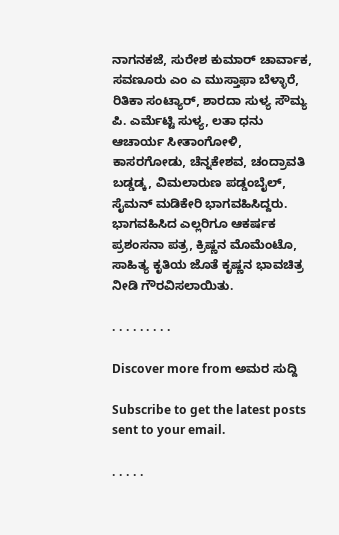ನಾಗನಕಜೆ, ಸುರೇಶ ಕುಮಾರ್ ಚಾರ್ವಾಕ, ಸವಣೂರು ಎಂ ಎ ಮುಸ್ತಾಫಾ ಬೆಳ್ಳಾರೆ, ರಿತಿಕಾ ಸಂಟ್ಯಾರ್, ಶಾರದಾ ಸುಳ್ಯ ಸೌಮ್ಯ ಪಿ. ಎರ್ಮೆಟ್ಟಿ ಸುಳ್ಯ, ಲತಾ ಧನು ಆಚಾರ್ಯ ಸೀತಾಂಗೋಳಿ, ಕಾಸರಗೋಡು, ಚೆನ್ನಕೇಶವ, ಚಂದ್ರಾವತಿ ಬಡ್ಡಡ್ಕ, ವಿಮಲಾರುಣ ಪಡ್ಡಂಬೈಲ್, ಸೈಮನ್ ಮಡಿಕೇರಿ ಭಾಗವಹಿಸಿದ್ದರು. ಭಾಗವಹಿಸಿದ ಎಲ್ಲರಿಗೂ ಆಕರ್ಷಕ ಪ್ರಶಂಸನಾ ಪತ್ರ, ಕ್ರಿಷ್ಣನ ಮೊಮೆಂಟೊ, ಸಾಹಿತ್ಯ ಕೃತಿಯ ಜೊತೆ ಕೃಷ್ಣನ ಭಾವಚಿತ್ರ ನೀಡಿ ಗೌರವಿಸಲಾಯಿತು.

. . . . . . . . .

Discover more from ಅಮರ ಸುದ್ದಿ

Subscribe to get the latest posts sent to your email.

. . . . .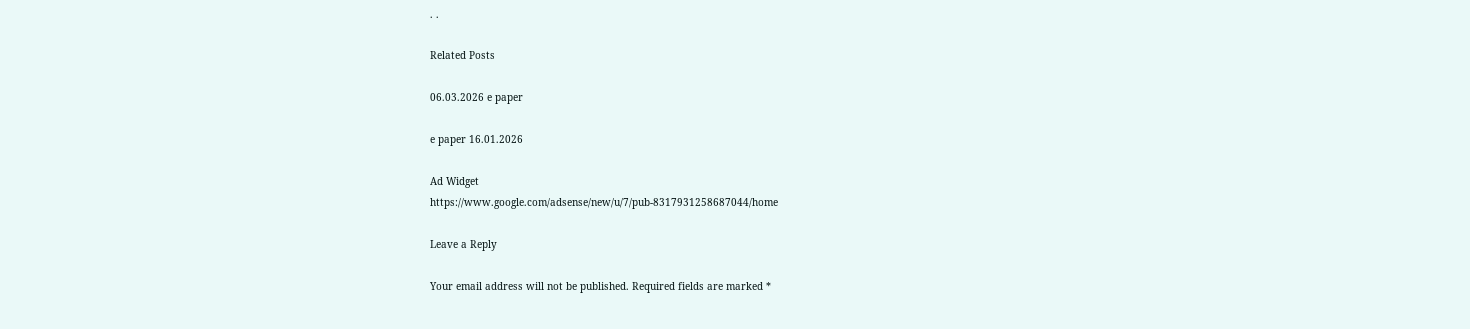. .

Related Posts

06.03.2026 e paper

e paper 16.01.2026

Ad Widget
https://www.google.com/adsense/new/u/7/pub-8317931258687044/home

Leave a Reply

Your email address will not be published. Required fields are marked *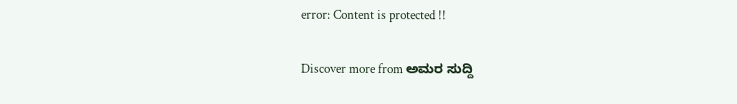error: Content is protected !!

Discover more from ಅಮರ ಸುದ್ದಿ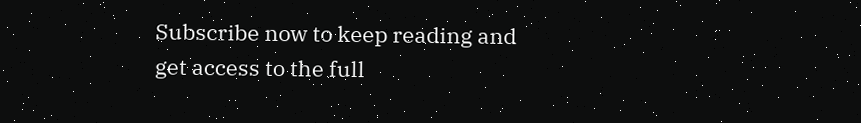Subscribe now to keep reading and get access to the full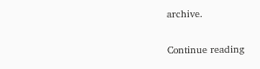archive.

Continue reading